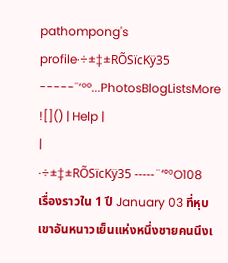pathompong's profile·÷±‡±RÕSïcKÿ35 -----¨‘°º...PhotosBlogListsMore ![]() | Help |
|
·÷±‡±RÕSïcKÿ35 -----¨‘°ºO108 เรื่องราวใน 1 ปี January 03 ที่หุบเขาอันหนาวเย็นแห่งหนึ่งชายคนนึงเ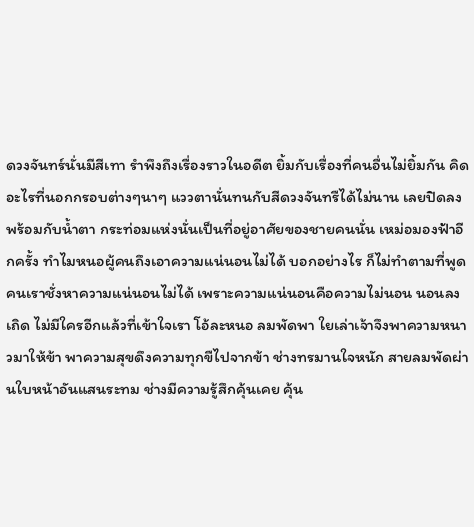ดวงจันทร์นั่นมีสีเทา รำพึงถึงเรื่องราวในอดีต ยิ้มกับเรื่องที่คนอื่นไม่ยิ้มกัน คิดอะไรที่นอกกรอบต่างๆนาๆ แววตานั่นทนกับสีดวงจันทรืได้ไม่นาน เลยปิดลง พร้อมกับน้ำตา กระท่อมแห่งนั่นเป็นที่อยู่อาศัยของชายคนนั่น เหม่อมองฟ้าอีกครั้ง ทำไมหนอผู้คนถึงเอาความแน่นอนไม่ได้ บอกอย่างไร ก็ไม่ทำตามที่พูด คนเราชั่งหาความแน่นอนไม่ได้ เพราะความแน่นอนคือความไม่นอน นอนลงเถิด ไม่มีใครอีกแล้วที่เข้าใจเรา โอ้ละหนอ ลมพัดพา ใยเล่าเจ้าจึงพาความหนาวมาให้ข้า พาความสุขดึงความทุกขืไปจากข้า ช่างทรมานใจหนัก สายลมพัดผ่านใบหน้าอันแสนระทม ช่างมีความรู้สึกคุ้นเคย คุ้น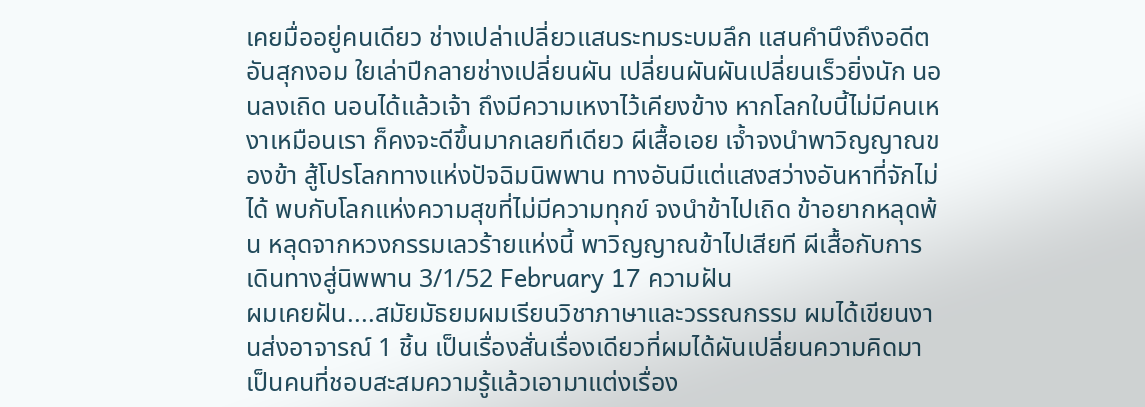เคยมื่ออยู่คนเดียว ช่างเปล่าเปลี่ยวแสนระทมระบมลึก แสนคำนึงถึงอดีตอันสุกงอม ใยเล่าปีกลายช่างเปลี่ยนผัน เปลี่ยนผันผันเปลี่ยนเร็วยิ่งนัก นอนลงเถิด นอนได้แล้วเจ้า ถึงมีความเหงาไว้เคียงข้าง หากโลกใบนี้ไม่มีคนเหงาเหมือนเรา ก็คงจะดีขึ้นมากเลยทีเดียว ผีเสื้อเอย เจ้ำจงนำพาวิญญาณของข้า สู้โปรโลกทางแห่งปัจฉิมนิพพาน ทางอันมีแต่แสงสว่างอันหาที่จักไม่ได้ พบกับโลกแห่งความสุขที่ไม่มีความทุกข์ จงนำข้าไปเถิด ข้าอยากหลุดพ้น หลุดจากหวงกรรมเลวร้ายแห่งนี้ พาวิญญาณข้าไปเสียที ผีเสื้อกับการเดินทางสู่นิพพาน 3/1/52 February 17 ความฝัน
ผมเคยฝัน....สมัยมัธยมผมเรียนวิชาภาษาและวรรณกรรม ผมได้เขียนงานส่งอาจารณ์ 1 ชิ้น เป็นเรื่องสั่นเรื่องเดียวที่ผมได้ผันเปลี่ยนความคิดมาเป็นคนที่ชอบสะสมความรู้แล้วเอามาแต่งเรื่อง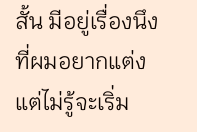สั้น มีอยู่เรื่องนึงที่ผมอยากแต่งแต่ไม่รู้จะเริ่ม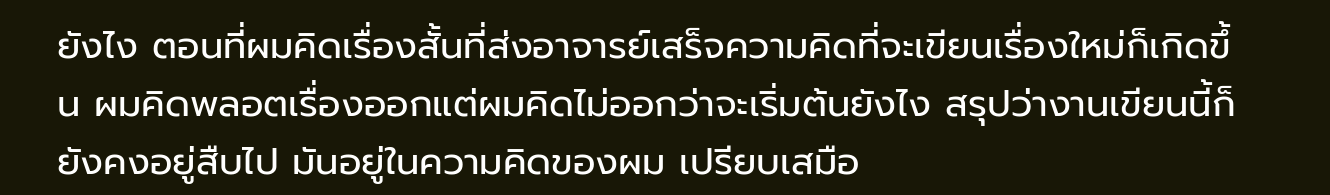ยังไง ตอนที่ผมคิดเรื่องสั้นที่ส่งอาจารย์เสร็จความคิดที่จะเขียนเรื่องใหม่ก็เกิดขึ้น ผมคิดพลอตเรื่องออกแต่ผมคิดไม่ออกว่าจะเริ่มต้นยังไง สรุปว่างานเขียนนี้ก็ยังคงอยู่สืบไป มันอยู่ในความคิดของผม เปรียบเสมือ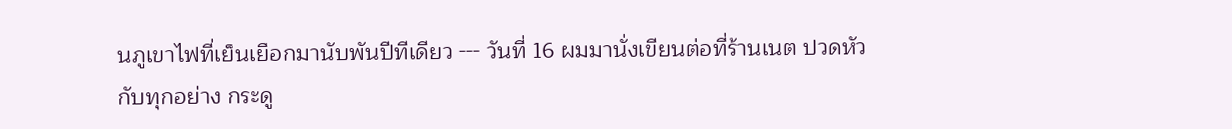นภูเขาไฟที่เย็นเยือกมานับพันปีทีเดียว --- วันที่ 16 ผมมานั่งเขียนต่อที่ร้านเนต ปวดหัวกับทุกอย่าง กระดู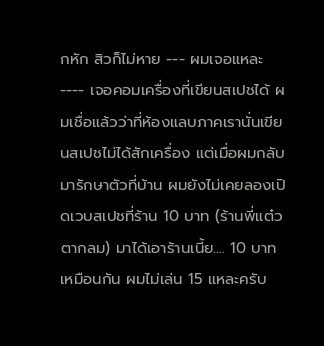กหัก สิวก็ไม่หาย --- ผมเจอแหละ ---- เจอคอมเครื่องที่เขียนสเปชได้ ผมเชื่อแล้วว่าที่ห้องแลบภาคเรานั่นเขียนสเปชไม่ได้สักเครื่อง แต่เมื่อผมกลับมารักษาตัวที่บ้าน ผมยังไม่เคยลองเปิดเวบสเปชที่ร้าน 10 บาท (ร้านพี่แต๋วตากลม) มาได้เอาร้านเนี้ย.... 10 บาทเหมือนกัน ผมไม่เล่น 15 แหละครับ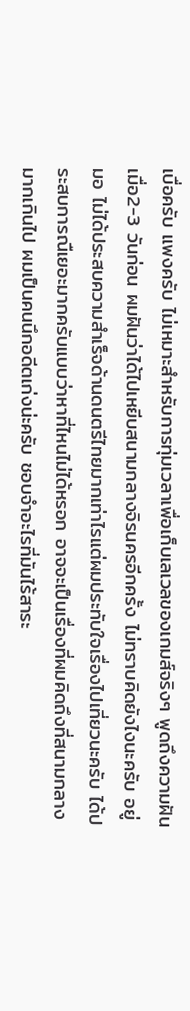เบื่อครับ แพงครับ ไม่เหมาะสำหรับการทุ่มเวลาเพื่อเก็บเลเวลของเกมส์จริงๆ พูดถึงความฝัน เมื่อ2-3 วันก่อน ผมฝันว่าได้ไปเหยีบสนามกลางจิรนครอีกครั้ง ไม่ทราบคิดยังไงนะครับ อยู่ มอ ไม่ได้ประสบความสำเร็จด้านดนตรีไทยมากเท่าไรแต่ผมประทับใจเรื่องไปเที่ยวนะครับ ได้ประสบการณืเยอะมากครับแบบว่าหาที่ไหนไม่ได้หรอก อาจจะเป็นเรื่องที่ผมคิดถึงที่สนามกลางมากเกินไป ผมเป็นคนนึกอดีตเก่งน่ะครับ ชอบจำอะไรที่มันไร้สาระ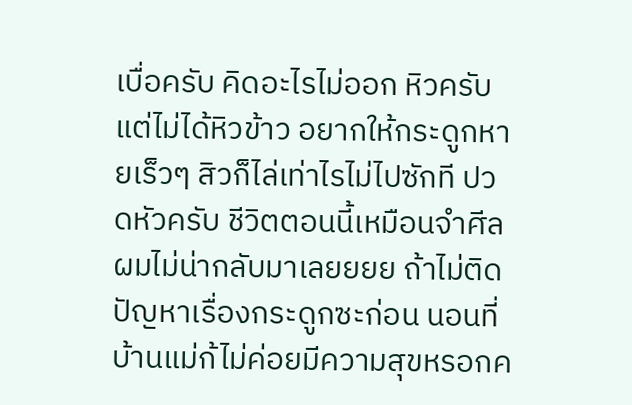เบื่อครับ คิดอะไรไม่ออก หิวครับแต่ไม่ได้หิวข้าว อยากให้กระดูกหายเร็วๆ สิวก็ไล่เท่าไรไม่ไปซักที ปวดหัวครับ ชีวิตตอนนี้เหมือนจำศีล ผมไม่น่ากลับมาเลยยยย ถ้าไม่ติดปัญหาเรื่องกระดูกซะก่อน นอนที่บ้านแม่ก้ไม่ค่อยมีความสุขหรอกค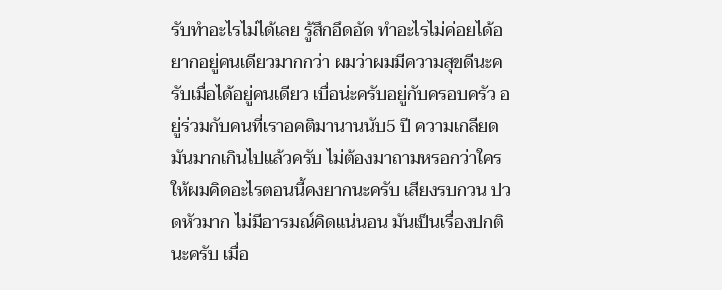รับทำอะไรไม่ได้เลย รู้สึกอึดอัด ทำอะไรไม่ค่อยได้อยากอยู่คนเดียวมากกว่า ผมว่าผมมีความสุขดีนะครับเมื่อได้อยู่คนเดียว เบื่อน่ะครับอยู่กับครอบครัว อยู่ร่วมกับคนที่เราอคติมานานนับ5 ปี ความเกลียดมันมากเกินไปแล้วครับ ไม่ต้องมาถามหรอกว่าใคร ให้ผมคิดอะไรตอนนี้คงยากนะครับ เสียงรบกวน ปวดหัวมาก ไม่มีอารมณ์คิดแน่นอน มันเป็นเรื่องปกตินะครับ เมื่อ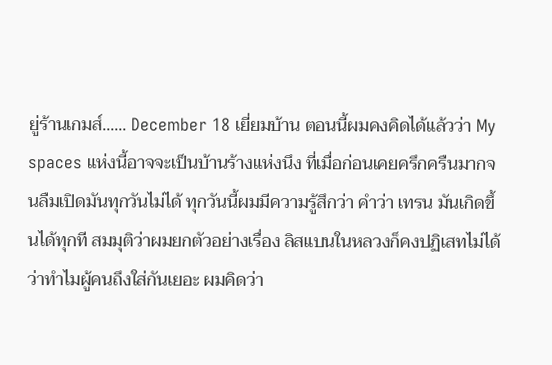ยู่ร้านเกมส์...... December 18 เยี่ยมบ้าน ตอนนี้ผมคงคิดได้แล้วว่า My spaces แห่งนี้อาจจะเป็นบ้านร้างแห่งนึง ที่เมื่อก่อนเคยครึกครืนมากจนลืมเปิดมันทุกวันไม่ได้ ทุกวันนี้ผมมีความรู้สึกว่า คำว่า เทรน มันเกิดขึ้นได้ทุกที สมมุติว่าผมยกตัวอย่างเรื่อง ลิสแบนในหลวงก็คงปฏิเสทไม่ได้ว่าทำไมผู้คนถึงใส่กันเยอะ ผมคิดว่า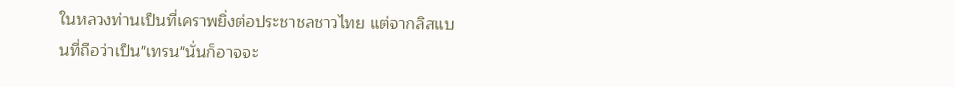ในหลวงท่านเป็นที่เคราพยิ่งต่อประชาชลชาวไทย แต่จากลิสแบนที่ถือว่าเป็น"เทรน"นั่นก็อาจจะ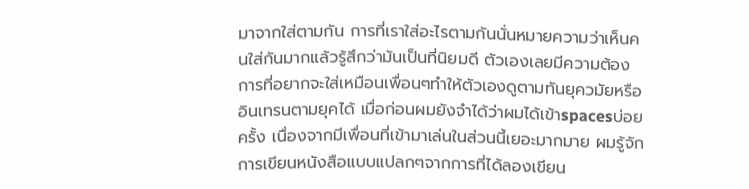มาจากใส่ตามกัน การที่เราใส่อะไรตามกันนั่นหมายความว่าเห็นคนใส่กันมากแล้วรู้สึกว่ามันเป็นที่นิยมดี ตัวเองเลยมีความต้องการที่อยากจะใส่เหมือนเพื่อนๆทำให้ตัวเองดูตามทันยุควมัยหรืออินเทรนตามยุคได้ เมื่อก่อนผมยังจำได้ว่าผมได้เข้าspacesบ่อยครั้ง เนื่องจากมีเพื่อนที่เข้ามาเล่นในส่วนนี้เยอะมากมาย ผมรู้จักการเขียนหนังสือแบบแปลกๆจากการที่ได้ลองเขียน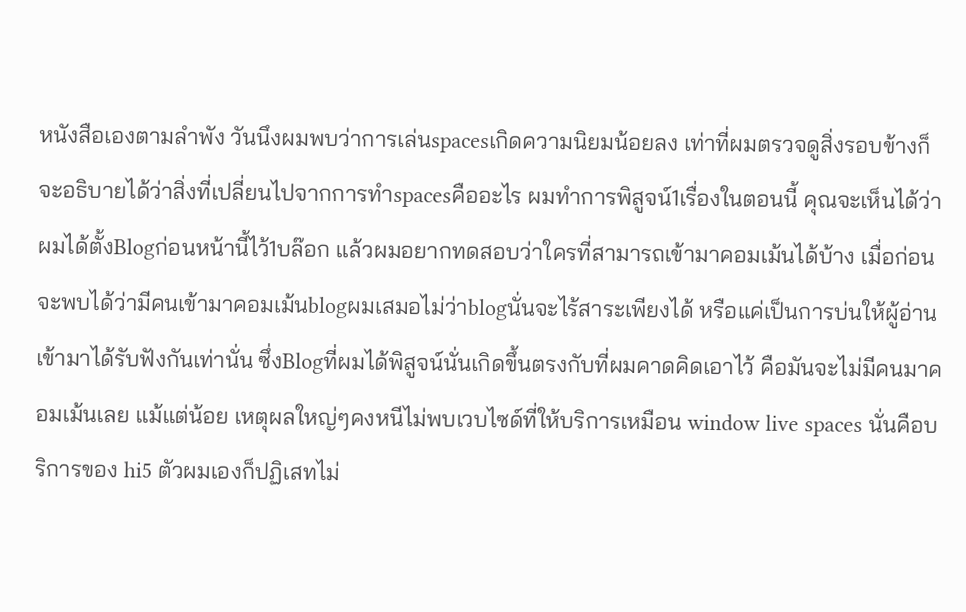หนังสือเองตามลำพัง วันนึงผมพบว่าการเล่นspacesเกิดความนิยมน้อยลง เท่าที่ผมตรวจดูสิ่งรอบข้างก็จะอธิบายได้ว่าสิ่งที่เปลี่ยนไปจากการทำspacesคืออะไร ผมทำการพิสูจน์1เรื่องในตอนนี้ คุณจะเห็นได้ว่าผมได้ตั้งBlogก่อนหน้านี้ไว้1บล๊อก แล้วผมอยากทดสอบว่าใครที่สามารถเข้ามาคอมเม้นได้บ้าง เมื่อก่อนจะพบได้ว่ามีคนเข้ามาคอมเม้นblogผมเสมอไม่ว่าblogนั่นจะไร้สาระเพียงได้ หรือแค่เป็นการบ่นให้ผู้อ่านเข้ามาได้รับฟังกันเท่านั่น ซึ่งBlogที่ผมได้พิสูจน์นั่นเกิดขึ้นตรงกับที่ผมคาดคิดเอาไว้ คือมันจะไม่มีคนมาคอมเม้นเลย แม้แต่น้อย เหตุผลใหญ่ๆคงหนีไม่พบเวบไซด์ที่ให้บริการเหมือน window live spaces นั่นคือบริการของ hi5 ตัวผมเองก็ปฏิเสทไม่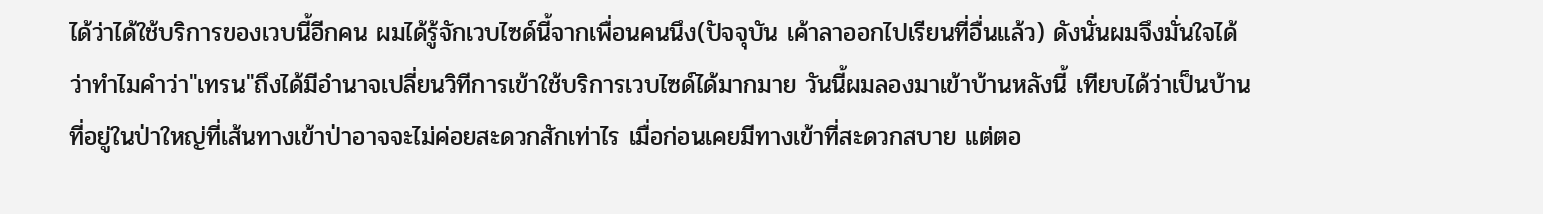ได้ว่าได้ใช้บริการของเวบนี้อีกคน ผมได้รู้จักเวบไซด์นี้จากเพื่อนคนนึง(ปัจจุบัน เค้าลาออกไปเรียนที่อื่นแล้ว) ดังนั่นผมจึงมั่นใจได้ว่าทำไมคำว่า"เทรน"ถึงได้มีอำนาจเปลี่ยนวิทีการเข้าใช้บริการเวบไซด์ได้มากมาย วันนี้ผมลองมาเข้าบ้านหลังนี้ เทียบได้ว่าเป็นบ้านที่อยู่ในป่าใหญ่ที่เส้นทางเข้าป่าอาจจะไม่ค่อยสะดวกสักเท่าไร เมื่อก่อนเคยมีทางเข้าที่สะดวกสบาย แต่ตอ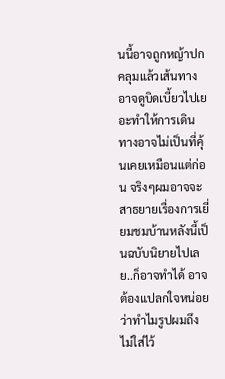นนี้อาจถูกหญ้าปกคลุมแล้วเส้นทางอาจดูบิดเบี้ยวไปเยอะทำให้การเดินทางอาจไม่เป็นที่คุ้นเคยเหมือนแต่ก่อน จริงๆผมอาจจะสาธยายเรื่องการเยี่ยมชมบ้านหลังนี้เป็นฉบับนิยายไปเลย..ก็อาจทำได้ อาจต้องแปลกใจหน่อยว่าทำไมรูปผมถึงไม่ใส่ไว้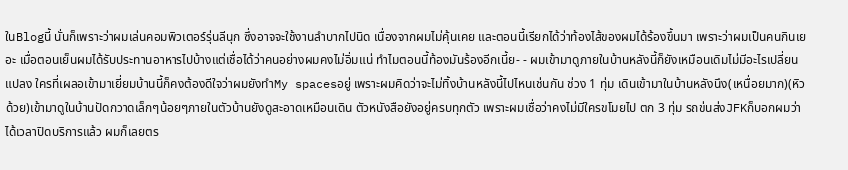ในBlogนี้ นั่นก็เพราะว่าผมเล่นคอมพิวเตอร์รุ่นลีนุก ซึ่งอาจจะใช้งานลำบากไปนิด เนื่องจากผมไม่คุ้นเคย และตอนนี้เรียกได้ว่าท้องไส้ของผมได้ร้องขึ้นมา เพราะว่าผมเป็นคนกินเยอะ เมื่อตอนเย็นผมได้รับประทานอาหารไปบ้างแต่เชื่อได้ว่าคนอย่างผมคงไม่อิ่มแน่ ทำไมตอนนี้ท้องมันร้องอีกเนี้ย- - ผมเข้ามาดูภายในบ้านหลังนี้ก็ยังเหมือนเดิมไม่มีอะไรเปลี่ยนแปลง ใครที่เผลอเข้ามาเยี่ยมบ้านนี้ก็คงต้องดีใจว่าผมยังทำMy spacesอยู่ เพราะผมคิดว่าจะไม่ทิ้งบ้านหลังนี้ไปไหนเช่นกัน ช่วง 1 ทุ่ม เดินเข้ามาในบ้านหลังนึง(เหนื่อยมาก)(หิวด้วย)เข้ามาดูในบ้านปัดกวาดเล็กๆน้อยๆภายในตัวบ้านยังดูสะอาดเหมือนเดิน ตัวหนังสือยังอยู่ครบทุกตัว เพราะผมเชื่อว่าคงไม่มีใครขโมยไป ตก 3 ทุ่ม รถข่นส่งJFKก็บอกผมว่าได้เวลาปิดบริการแล้ว ผมก็เลยตร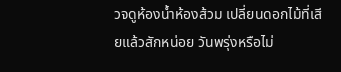วจดูห้องน้ำห้องส้วม เปลี่ยนดอกไม้ที่เสียแล้วสักหน่อย วันพรุ่งหรือไม่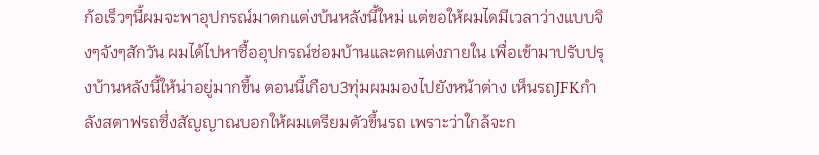ก้อเร็วๆนี้ผมจะพาอุปกรณ์มาตกแต่งบ้นหลังนี้ใหม่ แต่ขอให้ผมไดมีเวลาว่างแบบจิงๆจังๆสักวัน ผมได้ไปหาซื้ออุปกรณ์ซ่อมบ้านและตกแต่งภายใน เพื่อเข้ามาปรับปรุงบ้านหลังนี้ให้น่าอยู่มากขึ้น ตอนนี้เกือบ3ทุ่มผมมองไปยังหน้าต่าง เห็นรถJFKกำลังสตาฟรถซึ่งสัญญาณบอกให้ผมเตรียมตัวขึ้นรถ เพราะว่าใกล้จะก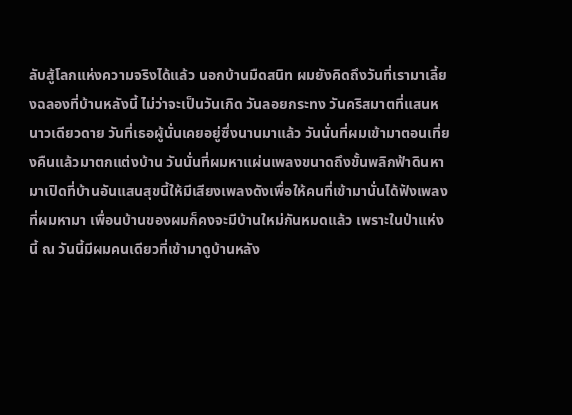ลับสู้โลกแห่งความจริงได้แล้ว นอกบ้านมืดสนิท ผมยังคิดถึงวันที่เรามาเลี้ยงฉลองที่บ้านหลังนี้ ไม่ว่าจะเป็นวันเกิด วันลอยกระทง วันคริสมาตที่แสนหนาวเดียวดาย วันที่เธอผู้นั่นเคยอยู่ซึ่งนานมาแล้ว วันนั่นที่ผมเข้ามาตอนเที่ยงคืนแล้วมาตกแต่งบ้าน วันนั่นที่ผมหาแผ่นเพลงขนาดถึงขั้นพลิกฟ้าดินหามาเปิดที่บ้านอันแสนสุขนี้ให้มีเสียงเพลงดังเพื่อให้คนที่เข้ามานั่นได้ฟังเพลงที่ผมหามา เพื่อนบ้านของผมก็คงจะมีบ้านใหม่กันหมดแล้ว เพราะในป่าแห่งนี้ ณ วันนี้มีผมคนเดียวที่เข้ามาดูบ้านหลัง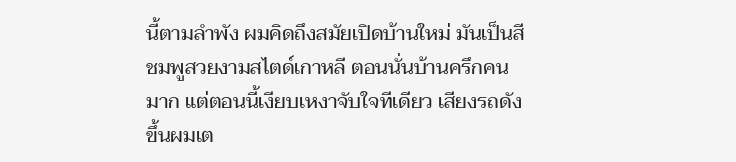นี้ตามลำพัง ผมคิดถึงสมัยเปิดบ้านใหม่ มันเป็นสีชมพูสวยงามสไตด์เกาหลี ตอนนั่นบ้านครึกคนมาก แต่ตอนนี้เงียบเหงาจับใจทีเดียว เสียงรถดังขึ้นผมเต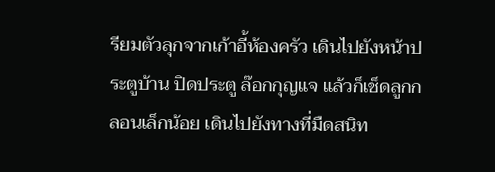รียมตัวลุกจากเก้าอี้ห้องครัว เดินไปยังหน้าประตูบ้าน ปิดประตู ล๊อกกุญแจ แล้วก็เช็ดลูกกลอนเล็กน้อย เดินไปยังทางที่มืดสนิท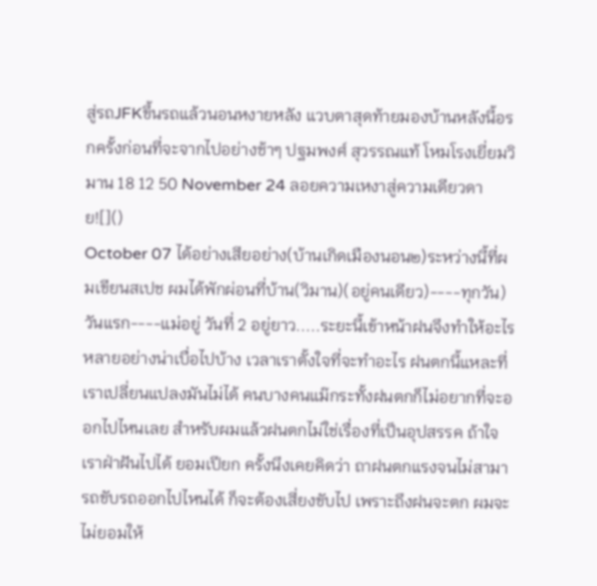สู่รถJFKขึ้นรถแล้วนอนหงายหลัง แวบตาสุดท้ายมองบ้านหลังนี้อรกครั้งก่อนที่จะจากไปอย่างช้าๆ ปฐมพงศ์ สุวรรณแท้ โหมโรงเยี่ยมวิมาน 18 12 50 November 24 ลอยความเหงาสู่ความเดียวดาย![]()
October 07 ได้อย่างเสียอย่าง(บ้านเกิดเมืองนอน๒)ระหว่างนี้ที่ผมเขียนสเปช ผมได้พักผ่อนที่บ้าน(วิมาน)(อยู่คนเดียว)----ทุกวัน) วันแรก----แม่อยู่ วันที่ 2 อยู่ยาว.....ระยะนี้เข้าหน้าฝนจึงทำให้อะไรหลายอย่างน่าเบื่อไปบ้าง เวลาเราตั้งใจที่จะทำอะไร ฝนตกนี้แหละที่เราเปลี่ยนแปลงมันไม่ได้ คนบางคนแม๊กระทั้งฝนตกก็ไม่อยากที่จะออกไปไหนเลย สำหรับผมแล้วฝนตกไม่ใช่เรื่องที่เป็นอุปสรรค ถ้าใจเราฝ่าฝันไปได้ ยอมเปียก ครั้งนึงเคยคิดว่า ถาฝนตกแรงจนไม่สามารถขับรถออกไปไหนได้ ก็จะต้องเสี่ยงขับไป เพราะถึงฝนจะตก ผมจะไม่ยอมให้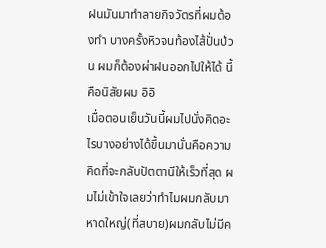ฝนมันมาทำลายกิจวัตรที่ผมต้องทำ บางครั้งหิวจนท้องไส้ปั่นป่วน ผมก็ต้องผ่าฝนออกไปให้ได้ นี้คือนิสัยผม อิอิ
เมื่อตอนเย็นวันนี้ผมไปนั่งคิดอะไรบางอย่างได้ขึ้นมานั่นคือความคิดที่จะกลับปัตตานีให้เร็วที่สุด ผมไม่เข้าใจเลยว่าทำไมผมกลับมาหาดใหญ่(ที่สบาย)ผมกลับไม่มีค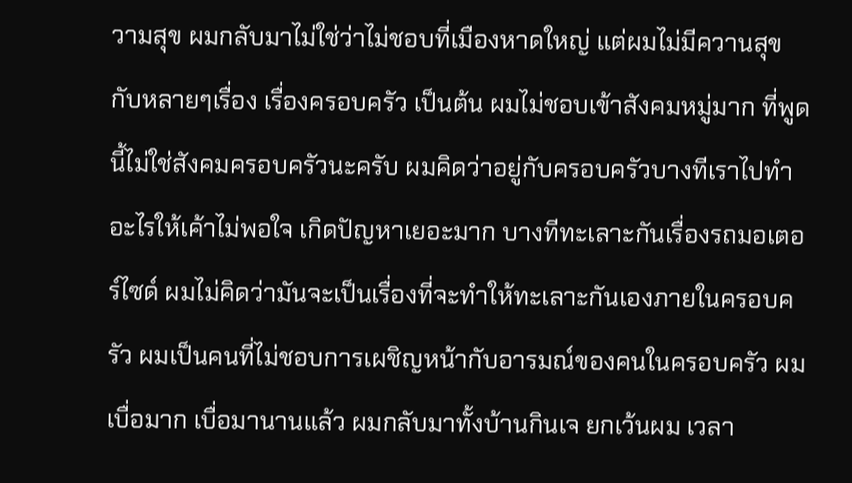วามสุข ผมกลับมาไม่ใช่ว่าไม่ชอบที่เมืองหาดใหญ่ แต่ผมไม่มีควานสุขกับหลายๆเรื่อง เรื่องครอบครัว เป็นต้น ผมไม่ชอบเข้าสังคมหมู่มาก ที่พูดนี้ไม่ใช่สังคมครอบครัวนะครับ ผมคิดว่าอยู่กับครอบครัวบางทีเราไปทำอะไรให้เค้าไม่พอใจ เกิดปัญหาเยอะมาก บางทีทะเลาะกันเรื่องรถมอเตอร์ไซด์ ผมไม่คิดว่ามันจะเป็นเรื่องที่จะทำให้ทะเลาะกันเองภายในครอบครัว ผมเป็นคนที่ไม่ชอบการเผชิญหน้ากับอารมณ์ของคนในครอบครัว ผมเบื่อมาก เบื่อมานานแล้ว ผมกลับมาทั้งบ้านกินเจ ยกเว้นผม เวลา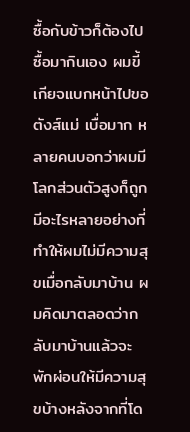ซื้อกับข้าวก็ต้องไปซื้อมากินเอง ผมขี้เกียจแบกหน้าไปขอตังส์แม่ เบื่อมาก หลายคนบอกว่าผมมีโลกส่วนตัวสูงก็ถูก มีอะไรหลายอย่างที่ทำให้ผมไม่มีความสุขเมื่อกลับมาบ้าน ผมคิดมาตลอดว่ากลับมาบ้านแล้วจะพักผ่อนให้มีความสุขบ้างหลังจากที่โด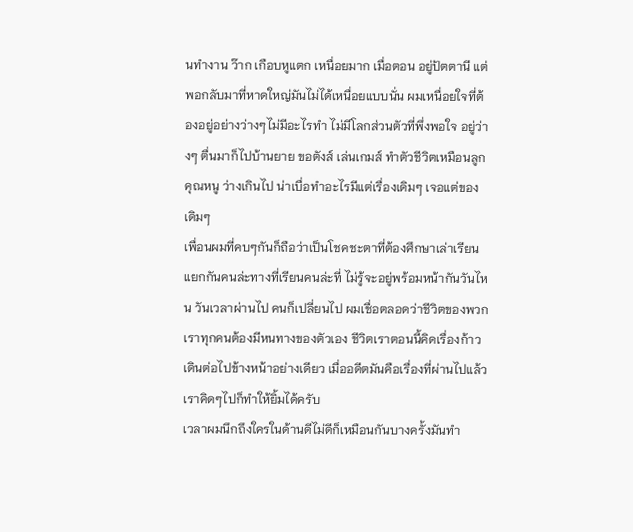นทำงาน ว๊าก เกือบหูแตก เหนื่อยมาก เมื่อตอน อยู่ปัตตานี แต่พอกลับมาที่หาดใหญ่มันไม่ได้เหนื่อยแบบนั่น ผมเหนื่อยใจที่ต้องอยู่อย่างว่างๆไม่มีอะไรทำ ไม่มีโลกส่วนตัวที่พึ่งพอใจ อยู่ว่างๆ ตื่นมาก็ไปบ้านยาย ขอตังส์ เล่นเกมส์ ทำตัวชีวิตเหมือนลูกคุณหนู ว่างเกินไป น่าเบื่อทำอะไรมีแต่เรื่องเดิมๆ เจอแต่ของเดิมๆ
เพื่อนผมที่คบๆกันก็ถือว่าเป็นโชคชะตาที่ต้องศึกษาเล่าเรียน แยกกันคนล่ะทางที่เรียนคนล่ะที่ ไม่รู้จะอยู่พร้อมหน้ากันวันไหน วันเวลาผ่านไป คนก็เปลี่ยนไป ผมเชื่อตลอดว่าชีวิตของพวกเราทุกคนต้องมีหนทางของตัวเอง ชีวิตเราตอนนี้คิดเรื่องก้าวเดินต่อไปข้างหน้าอย่างเดียว เมื่ออดีตมันคือเรื่องที่ผ่านไปแล้ว เราคิดๆไปก็ทำให้ยิ้มได้ครับ
เวลาผมนึกถึงใครในด้านดีไม่ดีก็เหมือนกันบางครั้งมันทำ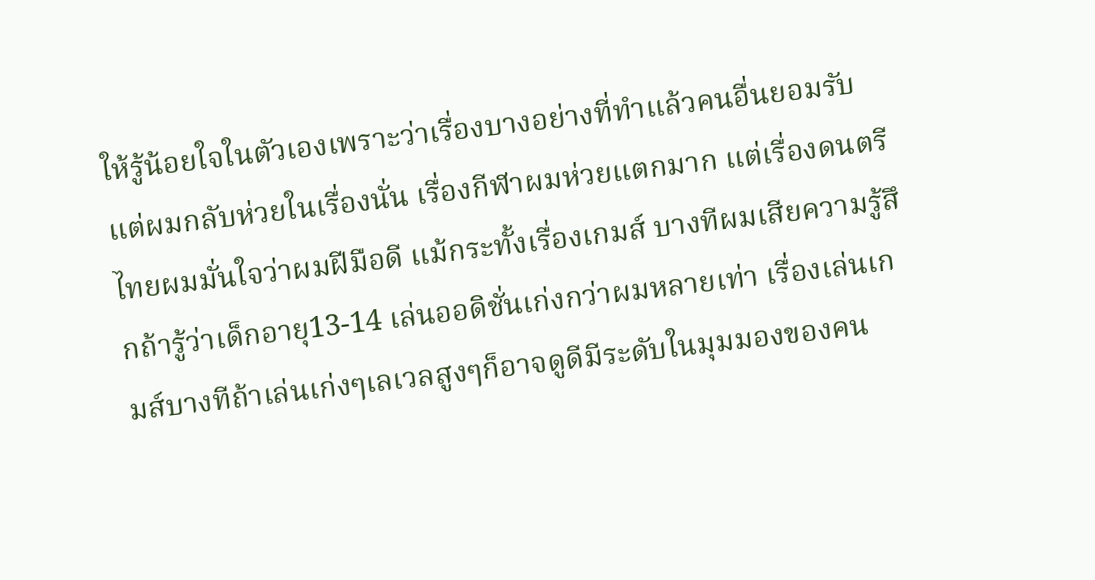ให้รู้น้อยใจในตัวเองเพราะว่าเรื่องบางอย่างที่ทำแล้วคนอื่นยอมรับ แต่ผมกลับห่วยในเรื่องนั่น เรื่องกีฬาผมห่วยแตกมาก แต่เรื่องดนตรีไทยผมมั่นใจว่าผมฝีมือดี แม้กระทั้งเรื่องเกมส์ บางทีผมเสียความรู้สึกถ้ารู้ว่าเด็กอายุ13-14 เล่นออดิชั่นเก่งกว่าผมหลายเท่า เรื่องเล่นเกมส์บางทีถ้าเล่นเก่งๆเลเวลสูงๆก็อาจดูดีมีระดับในมุมมองของคน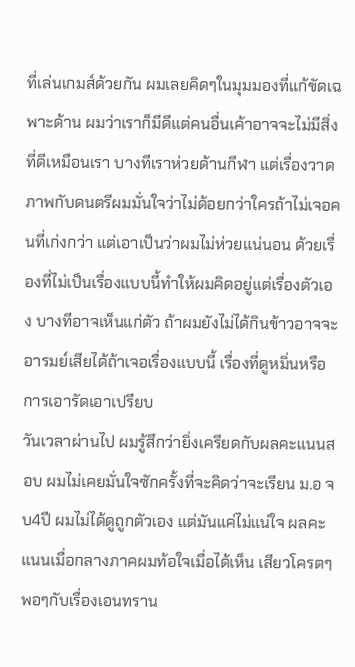ที่เล่นเกมส์ด้วยกัน ผมเลยคิดๆในมุมมองที่แก้ขัดเฉพาะด้าน ผมว่าเราก็มีดีแต่คนอื่นเค้าอาจจะไม่มีสิ่งที่ดีเหมือนเรา บางทีเราห่วยด้านกีฬา แต่เรื่องวาดภาพกับดนตรีผมมั่นใจว่าไม่ด้อยกว่าใครถ้าไม่เจอคนที่เก่งกว่า แต่เอาเป็นว่าผมไม่ห่วยแน่นอน ด้วยเรื่องที่ไม่เป็นเรื่องแบบนี้ทำให้ผมคิดอยู่แต่เรื่องตัวเอง บางทีอาจเห็นแก่ตัว ถ้าผมยังไม่ได้กินข้าวอาจจะอารมย์เสียได้ถ้าเจอเรื่องแบบนี้ เรื่องที่ดูหมิ่นหรือการเอารัดเอาเปรียบ
วันเวลาผ่านไป ผมรู้สึกว่ายิ่งเครียดกับผลคะแนนสอบ ผมไม่เคยมั่นใจซักครั้งที่จะคิดว่าจะเรียน ม.อ จบ4ปี ผมไม่ได้ดูถูกตัวเอง แต่มันแค่ไม่แน่ใจ ผลคะแนนเมื่อกลางภาคผมท้อใจเมื่อได้เห็น เสียวโครตๆพอๆกับเรื่องเอนทราน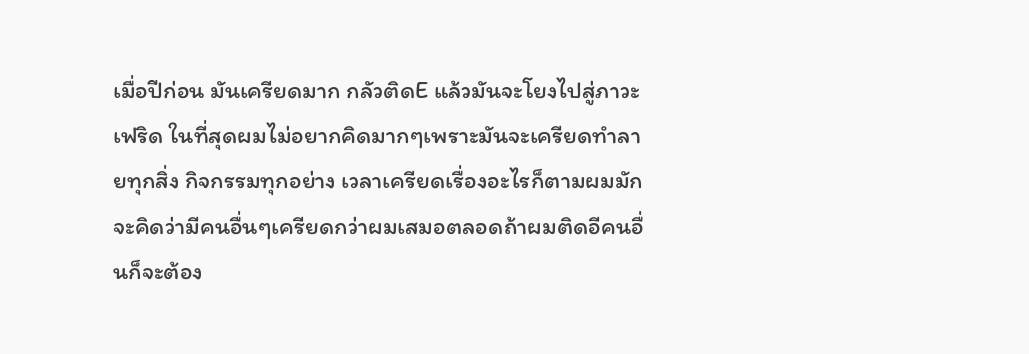เมื่อปีก่อน มันเครียดมาก กลัวติดE แล้วมันจะโยงไปสู่ภาวะ เฟริด ในที่สุดผมไม่อยากคิดมากๆเพราะมันจะเครียดทำลายทุกสิ่ง กิจกรรมทุกอย่าง เวลาเครียดเรื่องอะไรก็ตามผมมักจะคิดว่ามีคนอื่นๆเครียดกว่าผมเสมอตลอดถ้าผมติดอีคนอื่นก็จะต้อง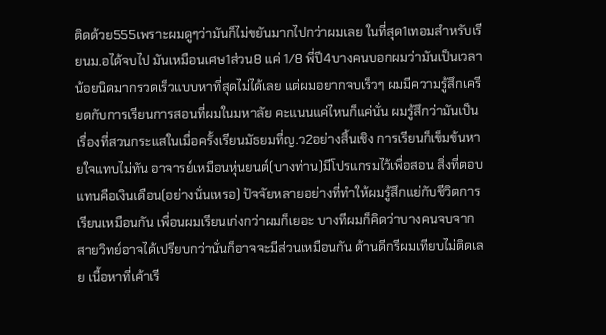ติดด้วย555เพราะผมดูๆว่ามันก็ไม่ขยันมากไปกว่าผมเลย ในที่สุด1เทอมสำหรับเรียนม.อได้จบไป มันเหมือนเศษ1ส่วน8 แค่ 1/8 พี่ปี4บางคนบอกผมว่ามันเป็นเวลาน้อยนิดมากรวดเร็วแบบหาที่สุดไม่ได้เลย แต่ผมอยากจบเร็วๆ ผมมีความรู้สึกเครียดกับการเรียนการสอนที่ผมในมหาลัย คะแนนแค่ไหนก็แค่นั่น ผมรู้สึกว่ามันเป็นเรื่องที่สวนกระแสในเมื่อครั้งเรียนมัธยมที่ญ.ว2อย่างสิ้นเชิง การเรียนก็เข็มข้นหายใจแทบไม่ทัน อาจารย์เหมือนหุ่นยนต์(บางท่าน)มีโปรแกรมไว้เพื่อสอน สิ่งที่ตอบแทนคือเงินเดือน(อย่างนั่นเหรอ) ปัจจัยหลายอย่างที่ทำให้ผมรู้สึกแย่กับชีวิตการเรียนเหมือนกัน เพื่อนผมเรียนเก่งกว่าผมก็เยอะ บางทีผมก็คิดว่าบางคนจบจากสายวิทย์อาจได้เปรียบกว่านั่นก็อาจจะมีส่วนเหมือนกัน ด้านดีกรีผมเทียบไม่ติดเลย เนื้อหาที่เค้าเรี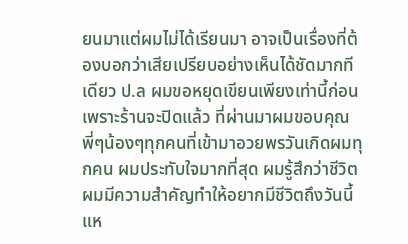ยนมาแต่ผมไม่ได้เรียนมา อาจเป็นเรื่องที่ต้องบอกว่าเสียเปรียบอย่างเห็นได้ชัดมากทีเดียว ป.ล ผมขอหยุดเขียนเพียงเท่านี้ก่อนเพราะร้านจะปิดแล้ว ที่ผ่านมาผมขอบคุณพี่ๆน้องๆทุกคนที่เข้ามาอวยพรวันเกิดผมทุกคน ผมประทับใจมากที่สุด ผมรู้สึกว่าชีวิตผมมีความสำคัญทำให้อยากมีชีวิตถึงวันนี้แห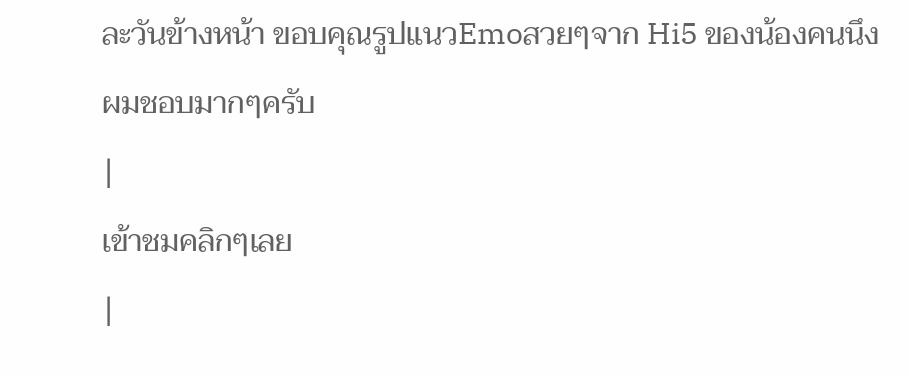ละวันข้างหน้า ขอบคุณรูปแนวEmoสวยๆจาก Hi5 ของน้องคนนึง ผมชอบมากๆครับ
|
เข้าชมคลิกๆเลย
|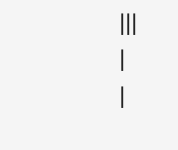|||
|
|